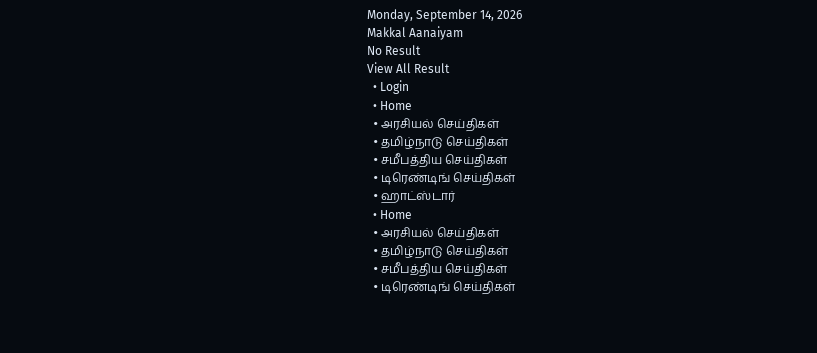Monday, September 14, 2026
Makkal Aanaiyam
No Result
View All Result
  • Login
  • Home
  • அரசியல் செய்திகள்
  • தமிழ்நாடு செய்திகள்
  • சமீபத்திய செய்திகள்
  • டிரெண்டிங் செய்திகள்
  • ஹாட்ஸ்டார்
  • Home
  • அரசியல் செய்திகள்
  • தமிழ்நாடு செய்திகள்
  • சமீபத்திய செய்திகள்
  • டிரெண்டிங் செய்திகள்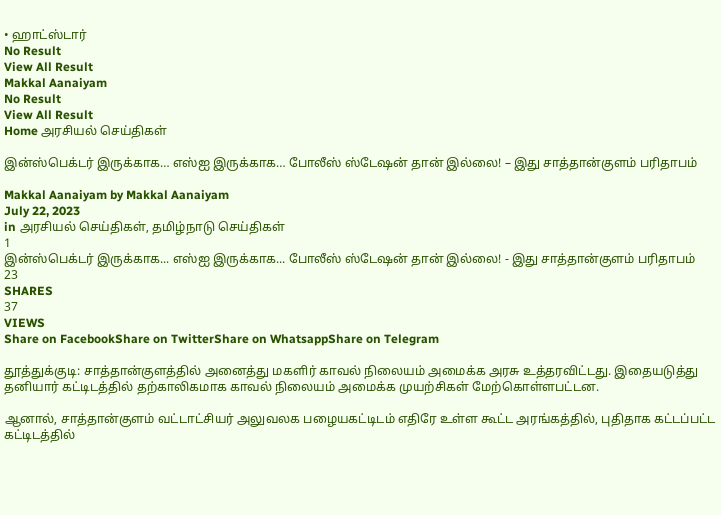• ஹாட்ஸ்டார்
No Result
View All Result
Makkal Aanaiyam
No Result
View All Result
Home அரசியல் செய்திகள்

இன்ஸ்பெக்டர் இருக்காக… எஸ்ஐ இருக்காக… போலீஸ் ஸ்டேஷன் தான் இல்லை! – இது சாத்தான்குளம் பரிதாபம்

Makkal Aanaiyam by Makkal Aanaiyam
July 22, 2023
in அரசியல் செய்திகள், தமிழ்நாடு செய்திகள்
1
இன்ஸ்பெக்டர் இருக்காக... எஸ்ஐ இருக்காக... போலீஸ் ஸ்டேஷன் தான் இல்லை! - இது சாத்தான்குளம் பரிதாபம்
23
SHARES
37
VIEWS
Share on FacebookShare on TwitterShare on WhatsappShare on Telegram

தூத்துக்குடி: சாத்தான்குளத்தில் அனைத்து மகளிர் காவல் நிலையம் அமைக்க அரசு உத்தரவிட்டது. இதையடுத்து தனியார் கட்டிடத்தில் தற்காலிகமாக காவல் நிலையம் அமைக்க முயற்சிகள் மேற்கொள்ளபட்டன.

ஆனால், சாத்தான்குளம் வட்டாட்சியர் அலுவலக பழையகட்டிடம் எதிரே உள்ள கூட்ட அரங்கத்தில், புதிதாக கட்டப்பட்ட கட்டிடத்தில்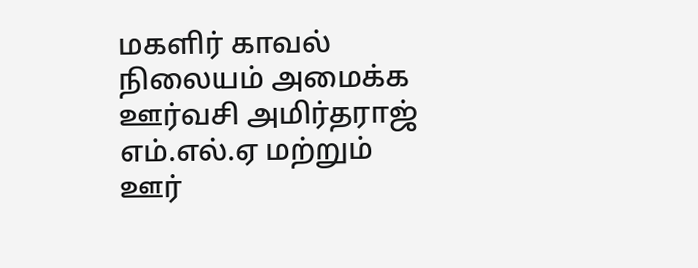மகளிர் காவல் நிலையம் அமைக்க ஊர்வசி அமிர்தராஜ் எம்.எல்.ஏ மற்றும் ஊர்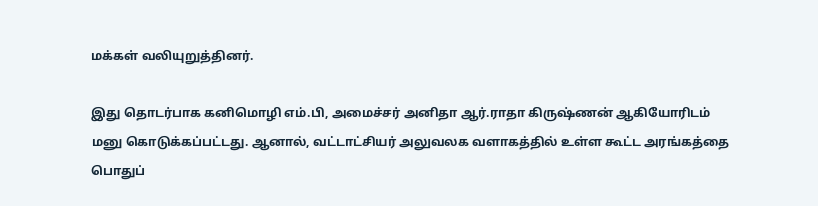மக்கள் வலியுறுத்தினர்.

இது தொடர்பாக கனிமொழி எம்.பி, அமைச்சர் அனிதா ஆர்.ராதா கிருஷ்ணன் ஆகியோரிடம் மனு கொடுக்கப்பட்டது. ஆனால், வட்டாட்சியர் அலுவலக வளாகத்தில் உள்ள கூட்ட அரங்கத்தை பொதுப்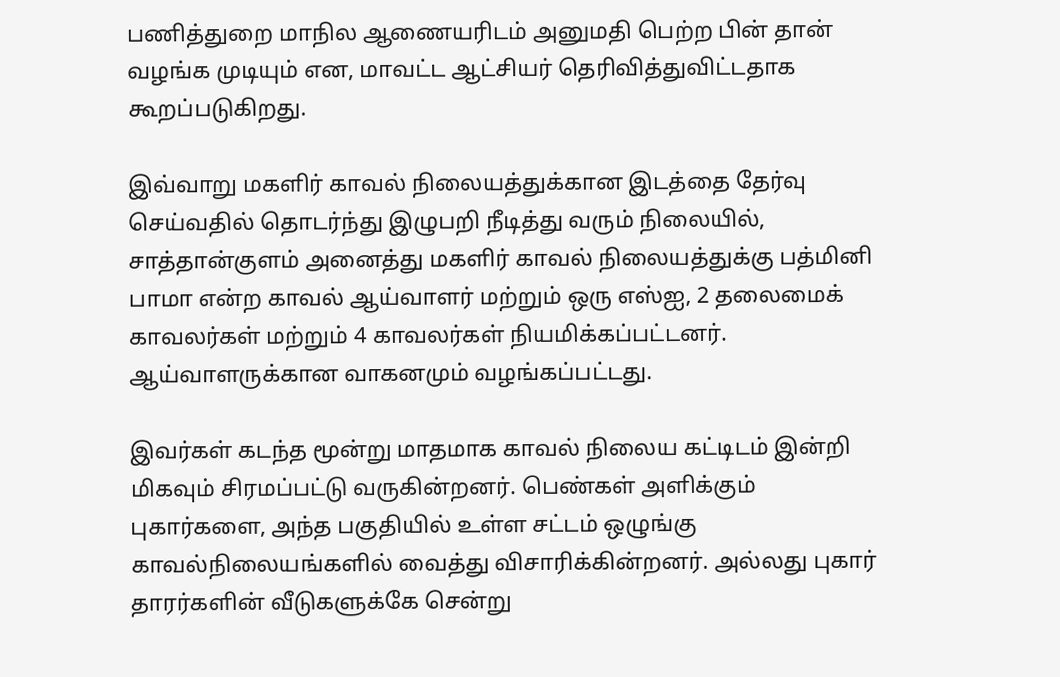பணித்துறை மாநில ஆணையரிடம் அனுமதி பெற்ற பின் தான் வழங்க முடியும் என, மாவட்ட ஆட்சியர் தெரிவித்துவிட்டதாக கூறப்படுகிறது.

இவ்வாறு மகளிர் காவல் நிலையத்துக்கான இடத்தை தேர்வு செய்வதில் தொடர்ந்து இழுபறி நீடித்து வரும் நிலையில், சாத்தான்குளம் அனைத்து மகளிர் காவல் நிலையத்துக்கு பத்மினி பாமா என்ற காவல் ஆய்வாளர் மற்றும் ஒரு எஸ்ஐ, 2 தலைமைக் காவலர்கள் மற்றும் 4 காவலர்கள் நியமிக்கப்பட்டனர். ஆய்வாளருக்கான வாகனமும் வழங்கப்பட்டது.

இவர்கள் கடந்த மூன்று மாதமாக காவல் நிலைய கட்டிடம் இன்றி மிகவும் சிரமப்பட்டு வருகின்றனர். பெண்கள் அளிக்கும் புகார்களை, அந்த பகுதியில் உள்ள சட்டம் ஒழுங்கு காவல்நிலையங்களில் வைத்து விசாரிக்கின்றனர். அல்லது புகார் தாரர்களின் வீடுகளுக்கே சென்று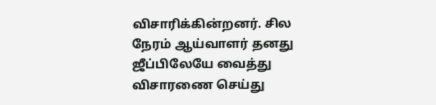விசாரிக்கின்றனர். சில நேரம் ஆய்வாளர் தனது ஜீப்பிலேயே வைத்து விசாரணை செய்து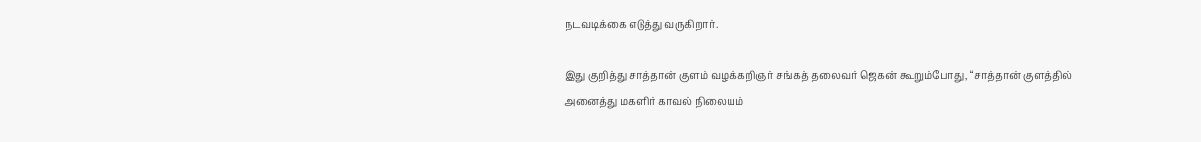நடவடிக்கை எடுத்து வருகிறார்.

இது குறித்து சாத்தான் குளம் வழக்கறிஞர் சங்கத் தலைவர் ஜெகன் கூறும்போது, “சாத்தான் குளத்தில் அனைத்து மகளிர் காவல் நிலையம்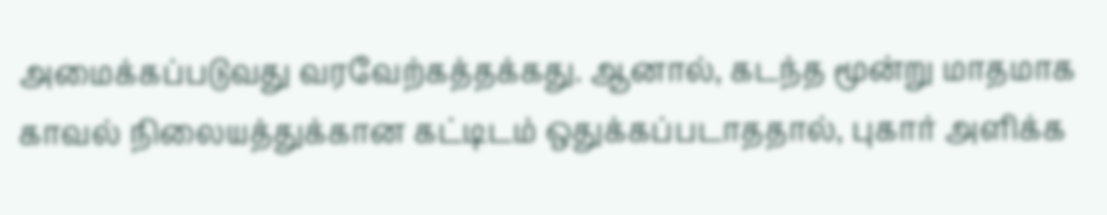அமைக்கப்படுவது வரவேற்கத்தக்கது. ஆனால், கடந்த மூன்று மாதமாக காவல் நிலையத்துக்கான கட்டிடம் ஒதுக்கப்படாததால், புகார் அளிக்க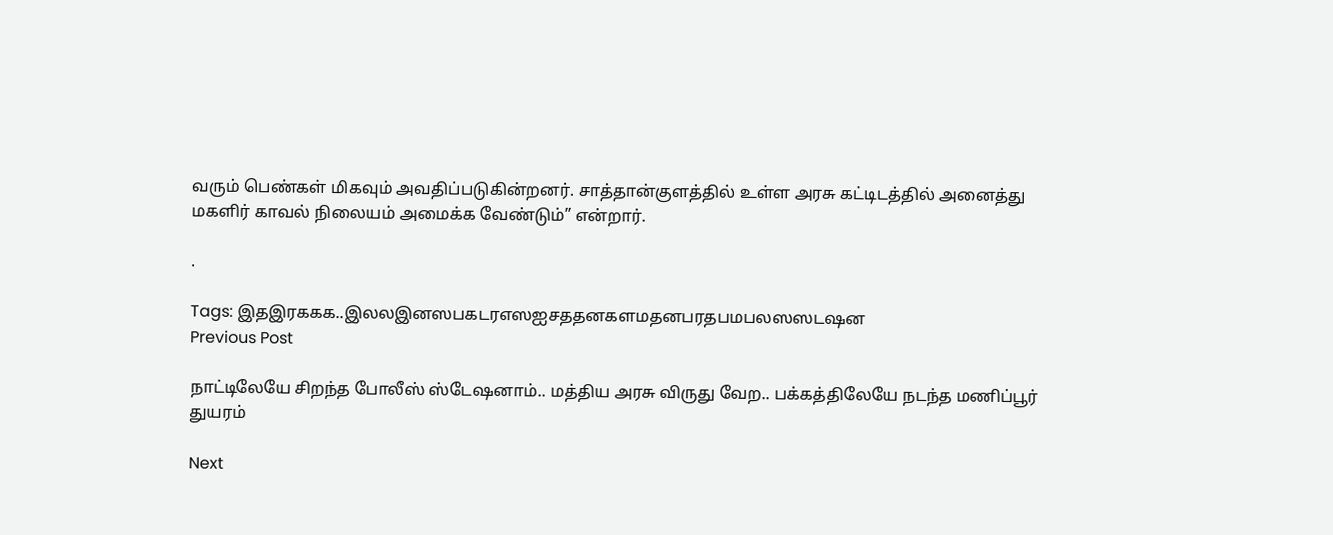வரும் பெண்கள் மிகவும் அவதிப்படுகின்றனர். சாத்தான்குளத்தில் உள்ள அரசு கட்டிடத்தில் அனைத்து மகளிர் காவல் நிலையம் அமைக்க வேண்டும்” என்றார்.

.

Tags: இதஇரககக..இலலஇனஸபகடரஎஸஐசததனகளமதனபரதபமபலஸஸடஷன
Previous Post

நாட்டிலேயே சிறந்த போலீஸ் ஸ்டேஷனாம்.. மத்திய அரசு விருது வேற.. பக்கத்திலேயே நடந்த மணிப்பூர் துயரம்

Next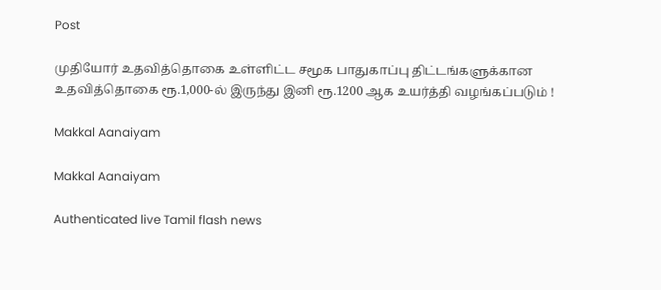Post

முதியோர் உதவித்தொகை உள்ளிட்ட சமூக பாதுகாப்பு திட்டங்களுக்கான உதவித்தொகை ரூ.1,000-ல் இருந்து இனி ரூ.1200 ஆக உயர்த்தி வழங்கப்படும் !

Makkal Aanaiyam

Makkal Aanaiyam

Authenticated live Tamil flash news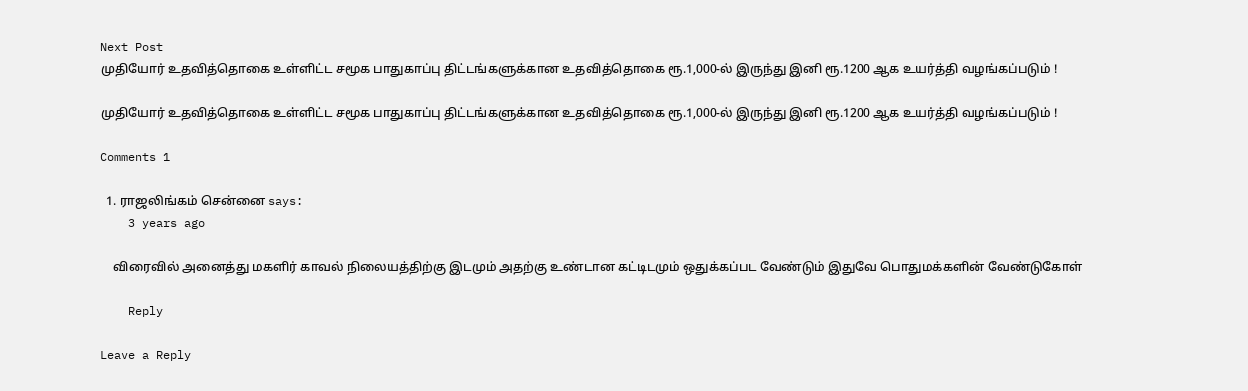Next Post
முதியோர் உதவித்தொகை உள்ளிட்ட சமூக பாதுகாப்பு திட்டங்களுக்கான உதவித்தொகை ரூ.1,000-ல் இருந்து இனி ரூ.1200 ஆக உயர்த்தி வழங்கப்படும் !

முதியோர் உதவித்தொகை உள்ளிட்ட சமூக பாதுகாப்பு திட்டங்களுக்கான உதவித்தொகை ரூ.1,000-ல் இருந்து இனி ரூ.1200 ஆக உயர்த்தி வழங்கப்படும் !

Comments 1

  1. ராஜலிங்கம் சென்னை says:
    3 years ago

    விரைவில் அனைத்து மகளிர் காவல் நிலையத்திற்கு இடமும் அதற்கு உண்டான கட்டிடமும் ஒதுக்கப்பட வேண்டும் இதுவே பொதுமக்களின் வேண்டுகோள்

    Reply

Leave a Reply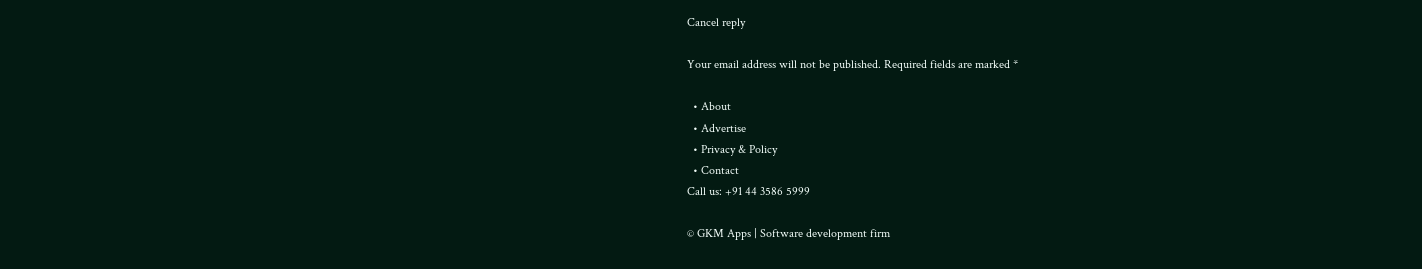Cancel reply

Your email address will not be published. Required fields are marked *

  • About
  • Advertise
  • Privacy & Policy
  • Contact
Call us: +91 44 3586 5999

© GKM Apps | Software development firm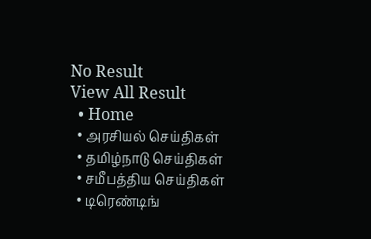No Result
View All Result
  • Home
  • அரசியல் செய்திகள்
  • தமிழ்நாடு செய்திகள்
  • சமீபத்திய செய்திகள்
  • டிரெண்டிங்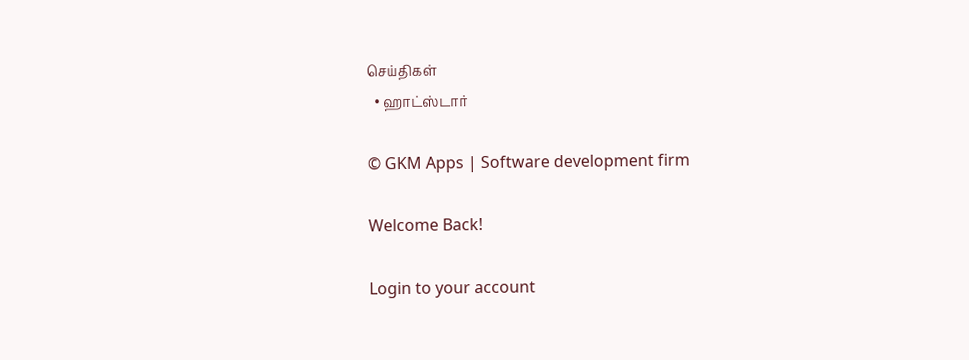செய்திகள்
  • ஹாட்ஸ்டார்

© GKM Apps | Software development firm

Welcome Back!

Login to your account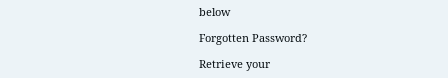below

Forgotten Password?

Retrieve your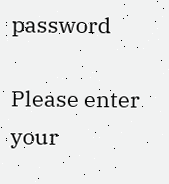password

Please enter your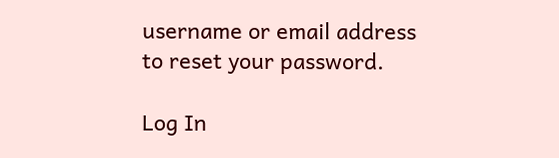username or email address to reset your password.

Log In